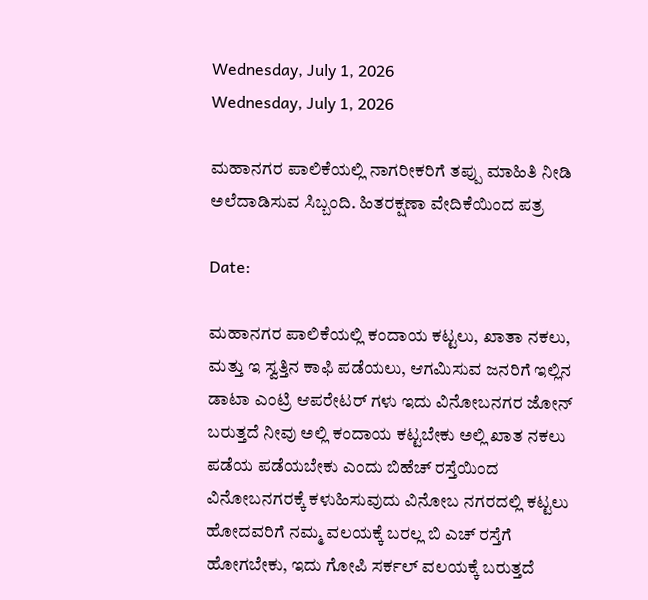Wednesday, July 1, 2026
Wednesday, July 1, 2026

ಮಹಾನಗರ ಪಾಲಿಕೆಯಲ್ಲಿ ನಾಗರೀಕರಿಗೆ ತಪ್ಪು ಮಾಹಿತಿ ನೀಡಿ ಅಲೆದಾಡಿಸುವ ಸಿಬ್ಬಂದಿ. ಹಿತರಕ್ಷಣಾ ವೇದಿಕೆಯಿಂದ ಪತ್ರ

Date:

ಮಹಾನಗರ ಪಾಲಿಕೆಯಲ್ಲಿ ಕಂದಾಯ ಕಟ್ಟಲು, ಖಾತಾ ನಕಲು, ಮತ್ತು ಇ ಸ್ವತ್ತಿನ ಕಾಫಿ ಪಡೆಯಲು, ಆಗಮಿಸುವ ಜನರಿಗೆ ಇಲ್ಲಿನ ಡಾಟಾ ಎಂಟ್ರಿ ಆಪರೇಟರ್ ಗಳು ಇದು ವಿನೋಬನಗರ ಜೋನ್ ಬರುತ್ತದೆ ನೀವು ಅಲ್ಲಿ ಕಂದಾಯ ಕಟ್ಟಬೇಕು ಅಲ್ಲಿ ಖಾತ ನಕಲು ಪಡೆಯ ಪಡೆಯಬೇಕು ಎಂದು ಬಿಹೆಚ್ ರಸ್ತೆಯಿಂದ ವಿನೋಬನಗರಕ್ಕೆ ಕಳುಹಿಸುವುದು ವಿನೋಬ ನಗರದಲ್ಲಿ ಕಟ್ಟಲು ಹೋದವರಿಗೆ ನಮ್ಮ ವಲಯಕ್ಕೆ ಬರಲ್ಲ ಬಿ ಎಚ್ ರಸ್ತೆಗೆ ಹೋಗಬೇಕು, ಇದು ಗೋಪಿ ಸರ್ಕಲ್ ವಲಯಕ್ಕೆ ಬರುತ್ತದೆ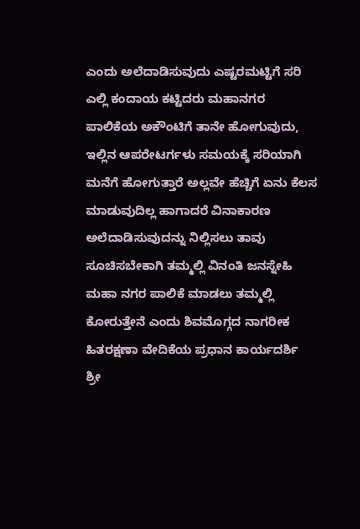ಎಂದು ಅಲೆದಾಡಿಸುವುದು ಎಷ್ಟರಮಟ್ಟಿಗೆ ಸರಿ ಎಲ್ಲಿ ಕಂದಾಯ ಕಟ್ಟಿದರು ಮಹಾನಗರ ಪಾಲಿಕೆಯ ಅಕೌಂಟಿಗೆ ತಾನೇ ಹೋಗುವುದು, ಇಲ್ಲಿನ ಆಪರೇಟರ್ಗಳು ಸಮಯಕ್ಕೆ ಸರಿಯಾಗಿ ಮನೆಗೆ ಹೋಗುತ್ತಾರೆ ಅಲ್ಲವೇ ಹೆಚ್ಚಿಗೆ ಏನು ಕೆಲಸ ಮಾಡುವುದಿಲ್ಲ ಹಾಗಾದರೆ ವಿನಾಕಾರಣ ಅಲೆದಾಡಿಸುವುದನ್ನು ನಿಲ್ಲಿಸಲು ತಾವು ಸೂಚಿಸಬೇಕಾಗಿ ತಮ್ಮಲ್ಲಿ ವಿನಂತಿ ಜನಸ್ನೇಹಿ ಮಹಾ ನಗರ ಪಾಲಿಕೆ ಮಾಡಲು ತಮ್ಮಲ್ಲಿ ಕೋರುತ್ತೇನೆ ಎಂದು ಶಿವಮೊಗ್ಗದ ನಾಗರೀಕ ಹಿತರಕ್ಷಣಾ ವೇದಿಕೆಯ ಪ್ರಧಾನ ಕಾರ್ಯದರ್ಶಿ
ಶ್ರೀ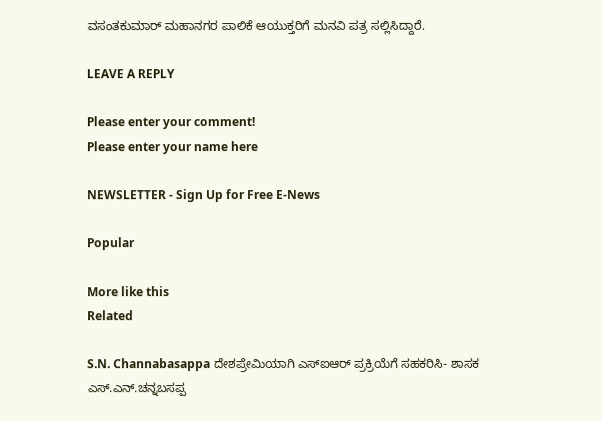ವಸಂತಕುಮಾರ್ ಮಹಾನಗರ ಪಾಲಿಕೆ ಆಯುಕ್ತರಿಗೆ ಮನವಿ ಪತ್ರ ಸಲ್ಲಿಸಿದ್ದಾರೆ.

LEAVE A REPLY

Please enter your comment!
Please enter your name here

NEWSLETTER - Sign Up for Free E-News

Popular

More like this
Related

S.N. Channabasappa ದೇಶಪ್ರೇಮಿಯಾಗಿ ಎಸ್ಐಆರ್ ಪ್ರಕ್ರಿಯೆಗೆ ಸಹಕರಿಸಿ- ಶಾಸಕ ಎಸ್.ಎನ್.ಚನ್ನಬಸಪ್ಪ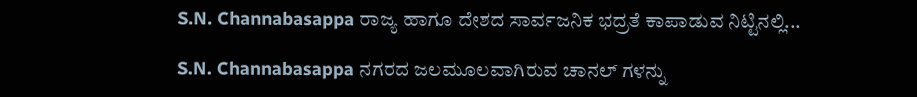S.N. Channabasappa ರಾಜ್ಯ ಹಾಗೂ ದೇಶದ ಸಾರ್ವಜನಿಕ ಭದ್ರತೆ ಕಾಪಾಡುವ ನಿಟ್ಟಿನಲ್ಲಿ...

S.N. Channabasappa ನಗರದ ಜಲಮೂಲವಾಗಿರುವ ಚಾನಲ್ ಗಳನ್ನು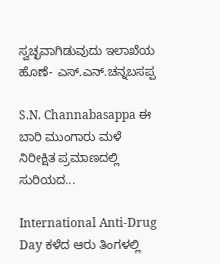ಸ್ವಚ್ಛವಾಗಿಡುವುದು ಇಲಾಖೆಯ ಹೊಣೆ- ಎಸ್.ಎನ್.ಚನ್ನಬಸಪ್ಪ

S.N. Channabasappa ಈ ಬಾರಿ ಮುಂಗಾರು ಮಳೆ ನಿರೀಕ್ಷಿತ ಪ್ರಮಾಣದಲ್ಲಿ ಸುರಿಯದ...

International Anti-Drug Day ಕಳೆದ ಆರು ತಿಂಗಳಲ್ಲಿ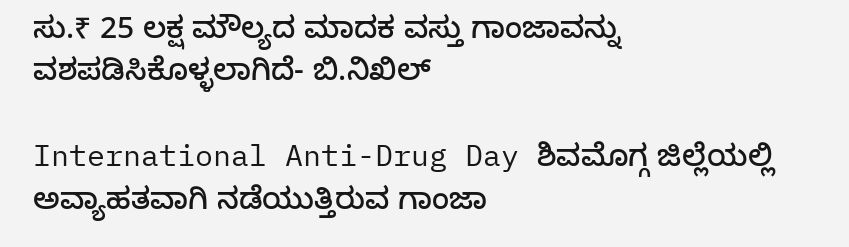ಸು.₹ 25 ಲಕ್ಷ ಮೌಲ್ಯದ ಮಾದಕ ವಸ್ತು ಗಾಂಜಾವನ್ನು ವಶಪಡಿಸಿಕೊಳ್ಳಲಾಗಿದೆ- ಬಿ.ನಿಖಿಲ್

International Anti-Drug Day ಶಿವಮೊಗ್ಗ ಜಿಲ್ಲೆಯಲ್ಲಿ ಅವ್ಯಾಹತವಾಗಿ ನಡೆಯುತ್ತಿರುವ ಗಾಂಜಾ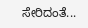ಸೇರಿದಂತೆ...